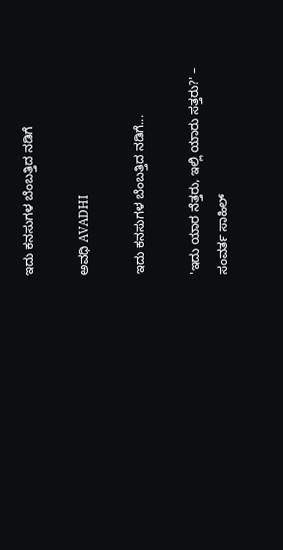ಇದು ಕನಸುಗಳ ಬೆಂಬತ್ತಿದ ನಡಿಗೆ‍

ಅವಧಿ AVADHI

ಇದು ಕನಸುಗಳ ಬೆಂಬತ್ತಿದ ನಡಿಗೆ...

'ಇದು ಯಾರ ನೆತ್ತರು, ಇಲ್ಲಿ ಯಾರು ಸತ್ತರು?' – ಸಂವರ್ತ ಸಾಹಿಲ್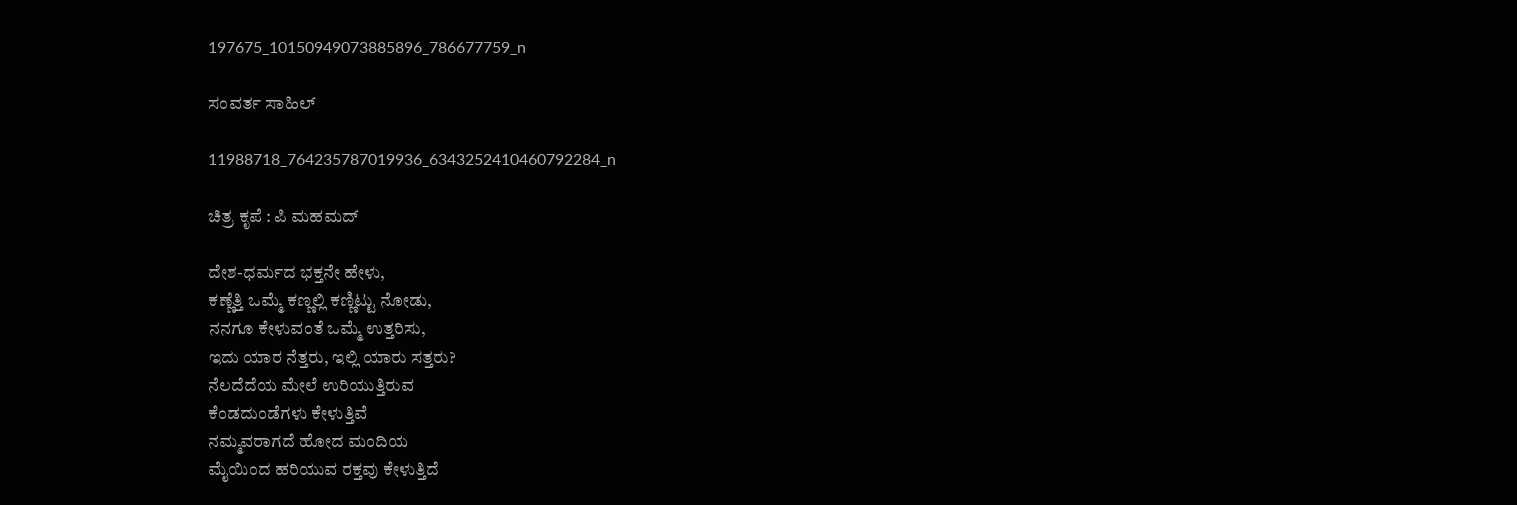197675_10150949073885896_786677759_n

ಸಂವರ್ತ ಸಾಹಿಲ್

11988718_764235787019936_6343252410460792284_n

ಚಿತ್ರ ಕೃಪೆ : ಪಿ ಮಹಮದ್

ದೇಶ-ಧರ್ಮದ ಭಕ್ತನೇ ಹೇಳು,
ಕಣ್ಣೆತ್ತಿ ಒಮ್ಮೆ ಕಣ್ಣಲ್ಲಿ ಕಣ್ಣಿಟ್ಟು ನೋಡು,
ನನಗೂ ಕೇಳುವಂತೆ ಒಮ್ಮೆ ಉತ್ತರಿಸು,
ಇದು ಯಾರ ನೆತ್ತರು, ಇಲ್ಲಿ ಯಾರು ಸತ್ತರು?
ನೆಲದೆದೆಯ ಮೇಲೆ ಉರಿಯುತ್ತಿರುವ
ಕೆಂಡದುಂಡೆಗಳು ಕೇಳುತ್ತಿವೆ
ನಮ್ಮವರಾಗದೆ ಹೋದ ಮಂದಿಯ
ಮೈಯಿಂದ ಹರಿಯುವ ರಕ್ತವು ಕೇಳುತ್ತಿದೆ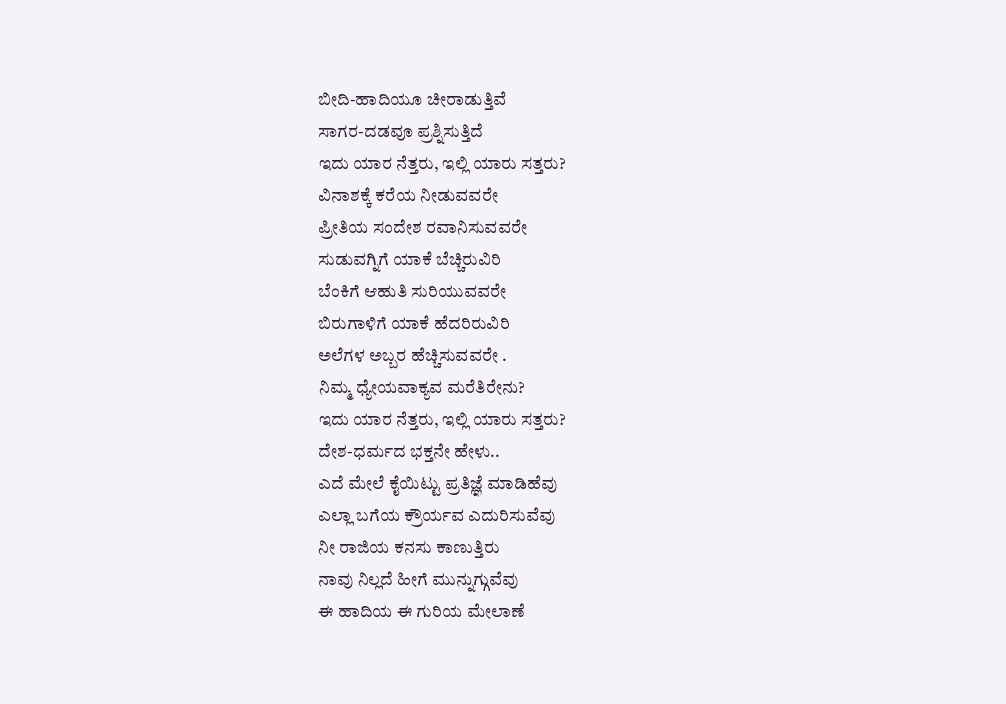ಬೀದಿ-ಹಾದಿಯೂ ಚೀರಾಡುತ್ತಿವೆ
ಸಾಗರ-ದಡವೂ ಪ್ರಶ್ನಿಸುತ್ತಿದೆ
ಇದು ಯಾರ ನೆತ್ತರು, ಇಲ್ಲಿ ಯಾರು ಸತ್ತರು?
ವಿನಾಶಕ್ಕೆ ಕರೆಯ ನೀಡುವವರೇ
ಪ್ರೀತಿಯ ಸಂದೇಶ ರವಾನಿಸುವವರೇ
ಸುಡುವಗ್ನಿಗೆ ಯಾಕೆ ಬೆಚ್ಚಿರುವಿರಿ
ಬೆಂಕಿಗೆ ಆಹುತಿ ಸುರಿಯುವವರೇ
ಬಿರುಗಾಳಿಗೆ ಯಾಕೆ ಹೆದರಿರುವಿರಿ
ಅಲೆಗಳ ಅಬ್ಬರ ಹೆಚ್ಚಿಸುವವರೇ .
ನಿಮ್ಮ ಧ್ಯೇಯವಾಕ್ಯವ ಮರೆತಿರೇನು?
ಇದು ಯಾರ ನೆತ್ತರು, ಇಲ್ಲಿ ಯಾರು ಸತ್ತರು?
ದೇಶ-ಧರ್ಮದ ಭಕ್ತನೇ ಹೇಳು..
ಎದೆ ಮೇಲೆ ಕೈಯಿಟ್ಟು ಪ್ರತಿಜ್ಞೆ ಮಾಡಿಹೆವು
ಎಲ್ಲಾ ಬಗೆಯ ಕ್ರೌರ್ಯವ ಎದುರಿಸುವೆವು
ನೀ ರಾಜಿಯ ಕನಸು ಕಾಣುತ್ತಿರು
ನಾವು ನಿಲ್ಲದೆ ಹೀಗೆ ಮುನ್ನುಗ್ಗುವೆವು
ಈ ಹಾದಿಯ ಈ ಗುರಿಯ ಮೇಲಾಣೆ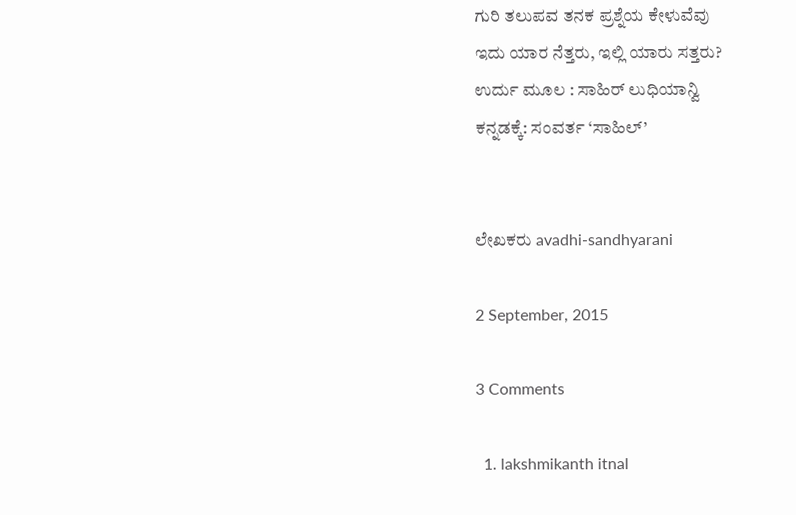ಗುರಿ ತಲುಪವ ತನಕ ಪ್ರಶ್ನೆಯ ಕೇಳುವೆವು
ಇದು ಯಾರ ನೆತ್ತರು, ಇಲ್ಲಿ ಯಾರು ಸತ್ತರು?
ಉರ್ದು ಮೂಲ : ಸಾಹಿರ್ ಲುಧಿಯಾನ್ವಿ
ಕನ್ನಡಕ್ಕೆ: ಸಂವರ್ತ ‘ಸಾಹಿಲ್’


ಲೇಖಕರು avadhi-sandhyarani

2 September, 2015

3 Comments

  1. lakshmikanth itnal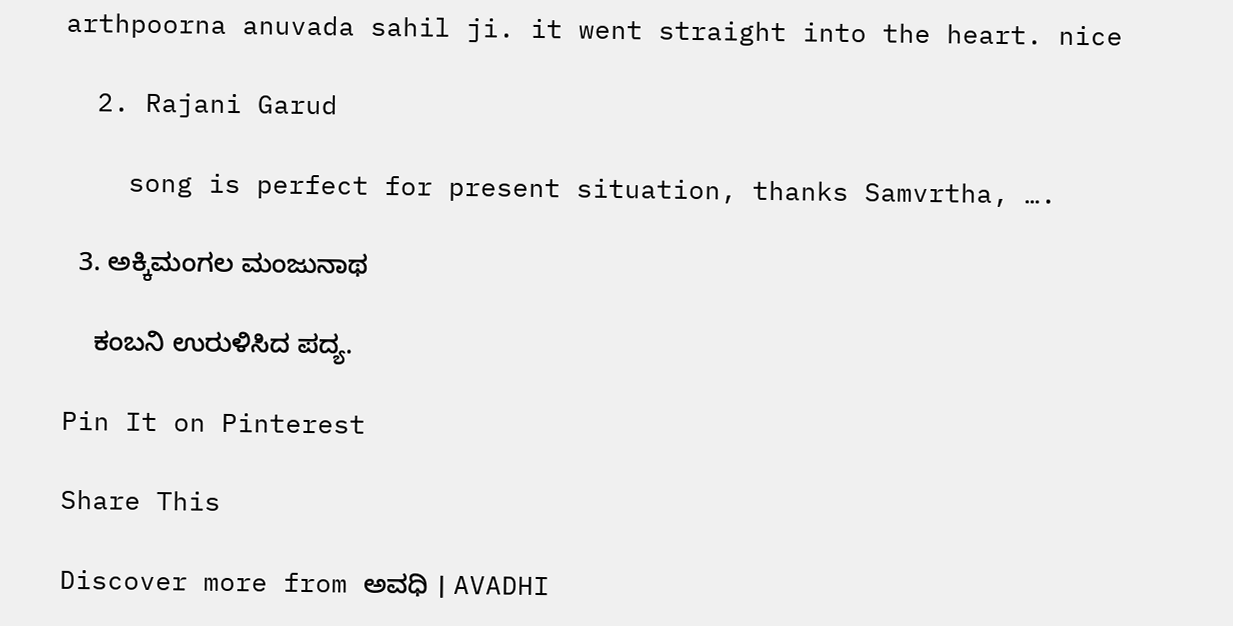arthpoorna anuvada sahil ji. it went straight into the heart. nice

  2. Rajani Garud

    song is perfect for present situation, thanks Samvrtha, ….

  3. ಅಕ್ಕಿಮಂಗಲ ಮಂಜುನಾಥ

    ಕಂಬನಿ ಉರುಳಿಸಿದ ಪದ್ಯ.

Pin It on Pinterest

Share This

Discover more from ಅವಧಿ । AVADHI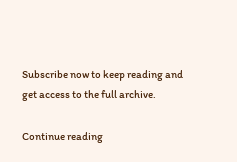Subscribe now to keep reading and get access to the full archive.

Continue reading